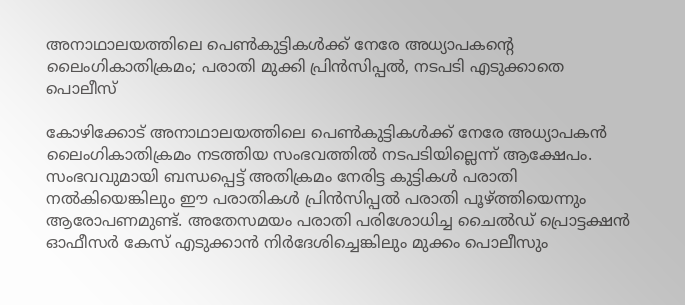അനാഥാലയത്തിലെ പെൺകുട്ടികൾക്ക് നേരേ അധ്യാപകന്റെ ലൈംഗികാതിക്രമം; പരാതി മുക്കി പ്രിൻസിപ്പൽ, നടപടി എടുക്കാതെ പൊലീസ്

കോഴിക്കോട് അനാഥാലയത്തിലെ പെൺകുട്ടികൾക്ക് നേരേ അധ്യാപകൻ ലൈംഗികാതിക്രമം നടത്തിയ സംഭവത്തിൽ നടപടിയില്ലെന്ന് ആക്ഷേപം. സംഭവവുമായി ബന്ധപ്പെട്ട് അതിക്രമം നേരിട്ട കുട്ടികൾ പരാതി നൽകിയെങ്കിലും ഈ പരാതികൾ പ്രിൻസിപ്പൽ പരാതി പൂഴ്ത്തിയെന്നും ആരോപണമുണ്ട്. അതേസമയം പരാതി പരിശോധിച്ച ചൈൽഡ് പ്രൊട്ടക്ഷൻ ഓഫീസർ കേസ് എടുക്കാൻ നിർദേശിച്ചെങ്കിലും മുക്കം പൊലീസും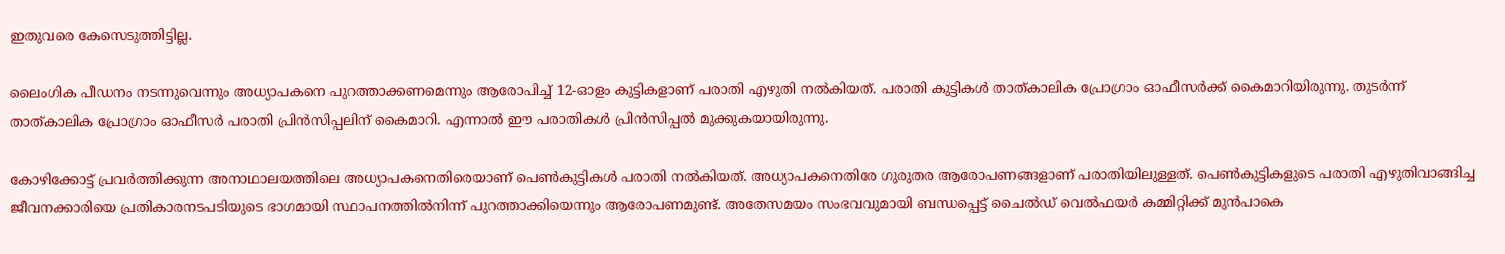ഇതുവരെ കേസെടുത്തിട്ടില്ല.

ലൈംഗിക പീഡനം നടന്നുവെന്നും അധ്യാപകനെ പുറത്താക്കണമെന്നും ആരോപിച്ച് 12-ഓളം കുട്ടികളാണ് പരാതി എഴുതി നൽകിയത്. പരാതി കുട്ടികൾ താത്കാലിക പ്രോഗ്രാം ഓഫീസർക്ക് കൈമാറിയിരുന്നു. തുടർന്ന് താത്കാലിക പ്രോഗ്രാം ഓഫീസർ പരാതി പ്രിൻസിപ്പലിന് കൈമാറി. എന്നാൽ ഈ പരാതികൾ പ്രിൻസിപ്പൽ മുക്കുകയായിരുന്നു.

കോഴിക്കോട്ട് പ്രവർത്തിക്കുന്ന അനാഥാലയത്തിലെ അധ്യാപകനെതിരെയാണ് പെൺകുട്ടികൾ പരാതി നൽകിയത്. അധ്യാപകനെതിരേ ഗുരുതര ആരോപണങ്ങളാണ് പരാതിയിലുള്ളത്. പെൺകുട്ടികളുടെ പരാതി എഴുതിവാങ്ങിച്ച ജീവനക്കാരിയെ പ്രതികാരനടപടിയുടെ ഭാഗമായി സ്ഥാപനത്തിൽനിന്ന് പുറത്താക്കിയെന്നും ആരോപണമുണ്ട്. അതേസമയം സംഭവവുമായി ബന്ധപ്പെട്ട് ചൈൽഡ് വെൽഫയർ കമ്മിറ്റിക്ക് മുൻപാകെ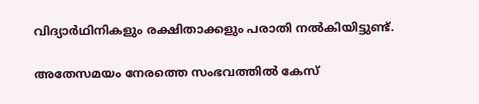വിദ്യാർഥിനികളും രക്ഷിതാക്കളും പരാതി നൽകിയിട്ടുണ്ട്.

അതേസമയം നേരത്തെ സംഭവത്തിൽ കേസ്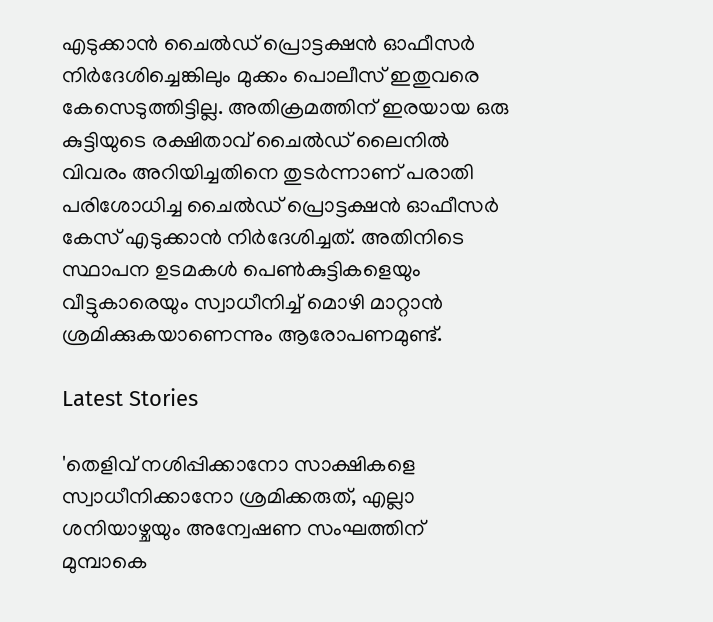എടുക്കാൻ ചൈൽഡ് പ്രൊട്ടക്ഷൻ ഓഫീസർ നിർദേശിച്ചെങ്കിലും മുക്കം പൊലീസ് ഇതുവരെ കേസെടുത്തിട്ടില്ല. അതിക്രമത്തിന് ഇരയായ ഒരു കുട്ടിയുടെ രക്ഷിതാവ് ചൈൽഡ് ലൈനിൽ വിവരം അറിയിച്ചതിനെ തുടർന്നാണ് പരാതി പരിശോധിച്ച ചൈൽഡ് പ്രൊട്ടക്ഷൻ ഓഫീസർ കേസ് എടുക്കാൻ നിർദേശിച്ചത്. അതിനിടെ സ്ഥാപന ഉടമകൾ പെൺകുട്ടികളെയും വീട്ടുകാരെയും സ്വാധീനിച്ച് മൊഴി മാറ്റാൻ ശ്രമിക്കുകയാണെന്നും ആരോപണമുണ്ട്.

Latest Stories

'തെളിവ് നശിപ്പിക്കാനോ സാക്ഷികളെ സ്വാധീനിക്കാനോ ശ്രമിക്കരുത്, എല്ലാ ശനിയാഴ്ചയും അന്വേഷണ സംഘത്തിന് മുമ്പാകെ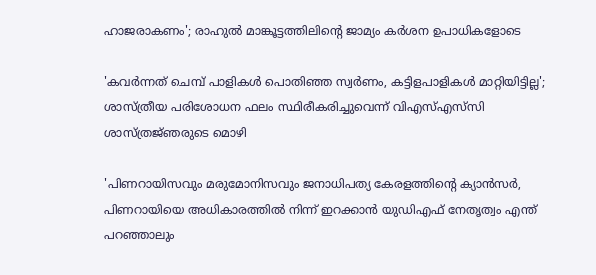ഹാജരാകണം'; രാഹുൽ മാങ്കൂട്ടത്തിലിന്റെ ജാമ്യം കർശന ഉപാധികളോടെ

'കവർന്നത് ചെമ്പ് പാളികൾ പൊതിഞ്ഞ സ്വർണം, കട്ടിളപാളികൾ മാറ്റിയിട്ടില്ല'; ശാസ്ത്രീയ പരിശോധന ഫലം സ്ഥിരീകരിച്ചുവെന്ന് വിഎസ്എസ്‍സി ശാസ്ത്രജ്‌ഞരുടെ മൊഴി

'പിണറായിസവും മരുമോനിസവും ജനാധിപത്യ കേരളത്തിന്റെ ക്യാൻസർ, പിണറായിയെ അധികാരത്തിൽ നിന്ന് ഇറക്കാൻ യുഡിഎഫ് നേതൃത്വം എന്ത്‌ പറഞ്ഞാലും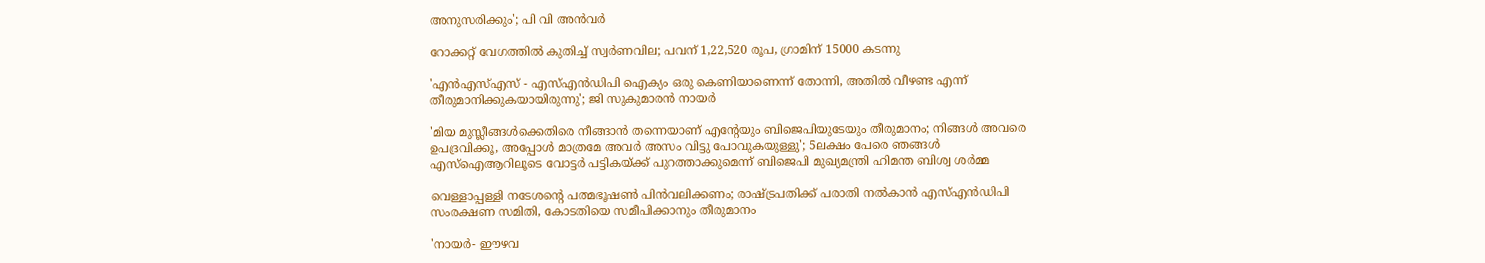അനുസരിക്കും'; പി വി അൻവർ

റോക്കറ്റ് വേഗത്തിൽ കുതിച്ച് സ്വർണവില; പവന് 1,22,520 രൂപ, ഗ്രാമിന് 15000 കടന്നു

'എന്‍എസ്എസ് - എസ്എന്‍ഡിപി ഐക്യം ഒരു കെണിയാണെന്ന് തോന്നി, അതിൽ വീഴണ്ട എന്ന് തീരുമാനിക്കുകയായിരുന്നു'; ജി സുകുമാരൻ നായർ

'മിയ മുസ്ലീങ്ങള്‍ക്കെതിരെ നീങ്ങാന്‍ തന്നെയാണ് എന്റേയും ബിജെപിയുടേയും തീരുമാനം; നിങ്ങള്‍ അവരെ ഉപദ്രവിക്കൂ, അപ്പോള്‍ മാത്രമേ അവര്‍ അസം വിട്ടു പോവുകയുള്ളു'; 5ലക്ഷം പേരെ ഞങ്ങള്‍ എസ്‌ഐആറിലൂടെ വോട്ടര്‍ പട്ടികയ്ക്ക് പുറത്താക്കുമെന്ന് ബിജെപി മുഖ്യമന്ത്രി ഹിമന്ത ബിശ്വ ശര്‍മ്മ

വെള്ളാപ്പള്ളി നടേശന്റെ പത്മഭൂഷൺ പിൻവലിക്കണം; രാഷ്ട്രപതിക്ക് പരാതി നൽകാൻ എസ്എൻഡിപി സംരക്ഷണ സമിതി, കോടതിയെ സമീപിക്കാനും തീരുമാനം

'നായർ- ഈഴവ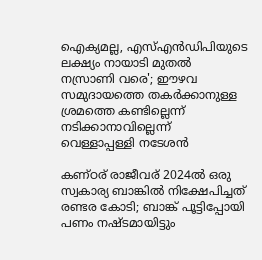ഐക്യമല്ല, എസ്എൻഡിപിയുടെ ലക്ഷ്യം നായാടി മുതൽ നസ്രാണി വരെ'; ഈഴവ സമുദായത്തെ തകർക്കാനുള്ള ശ്രമത്തെ കണ്ടില്ലെന്ന് നടിക്കാനാവില്ലെന്ന് വെള്ളാപ്പള്ളി നടേശൻ

കണ്ഠര് രാജീവര് 2024ല്‍ ഒരു സ്വകാര്യ ബാങ്കില്‍ നിക്ഷേപിച്ചത് രണ്ടര കോടി; ബാങ്ക് പൂട്ടിപ്പോയി പണം നഷ്ടമായിട്ടും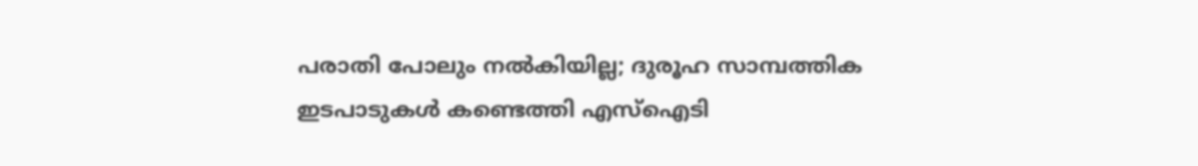പരാതി പോലും നല്‍കിയില്ല; ദുരൂഹ സാമ്പത്തിക ഇടപാടുകള്‍ കണ്ടെത്തി എസ്‌ഐടി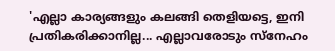'എല്ലാ കാര്യങ്ങളും കലങ്ങി തെളിയട്ടെ, ഇനി പ്രതികരിക്കാനില്ല... എല്ലാവരോടും സ്നേഹം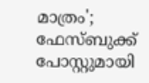മാത്രം'; ഫേസ്ബുക്ക് പോസ്റ്റുമായി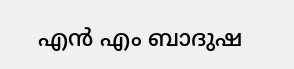എൻ എം ബാദുഷ